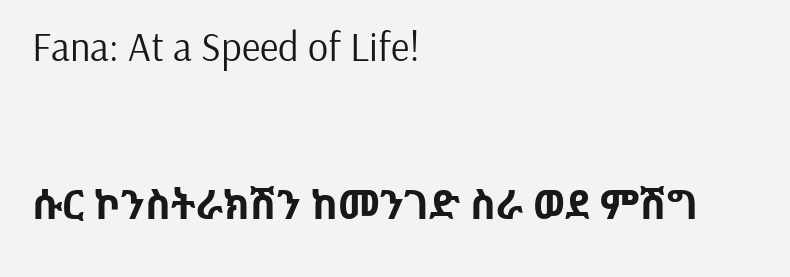Fana: At a Speed of Life!

ሱር ኮንስትራክሽን ከመንገድ ስራ ወደ ምሽግ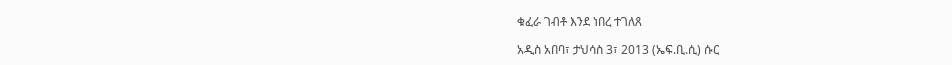ቁፈራ ገብቶ እንደ ነበረ ተገለጸ

አዲስ አበባ፣ ታህሳስ 3፣ 2013 (ኤፍ.ቢ.ሲ) ሱር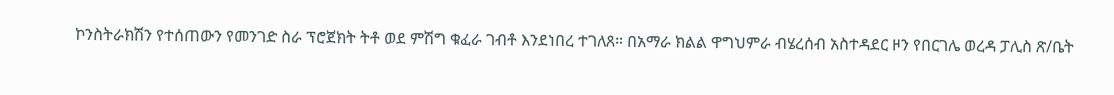ኮንስትራክሽን የተሰጠውን የመንገድ ስራ ፕሮጀክት ትቶ ወደ ምሽግ ቁፈራ ገብቶ እንደነበረ ተገለጸ። በአማራ ክልል ዋግህምራ ብሄረሰብ አስተዳደር ዞን የበርገሌ ወረዳ ፓሊስ ጽ/ቤት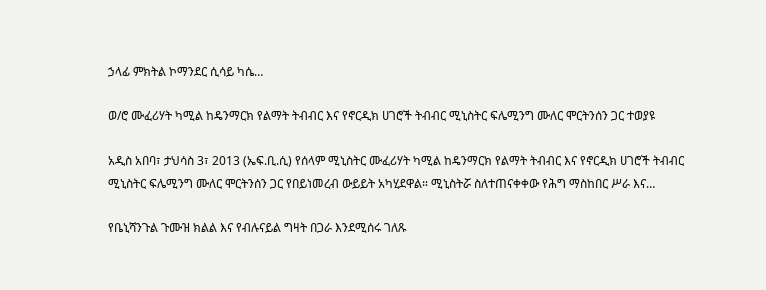ኃላፊ ምክትል ኮማንደር ሲሳይ ካሴ…

ወ/ሮ ሙፈሪሃት ካሚል ከዴንማርክ የልማት ትብብር እና የኖርዲክ ሀገሮች ትብብር ሚኒስትር ፍሌሚንግ ሙለር ሞርትንሰን ጋር ተወያዩ

አዲስ አበባ፣ ታህሳስ 3፣ 2013 (ኤፍ.ቢ.ሲ) የሰላም ሚኒስትር ሙፈሪሃት ካሚል ከዴንማርክ የልማት ትብብር እና የኖርዲክ ሀገሮች ትብብር ሚኒስትር ፍሌሚንግ ሙለር ሞርትንሰን ጋር የበይነመረብ ውይይት አካሂደዋል። ሚኒስትሯ ስለተጠናቀቀው የሕግ ማስከበር ሥራ እና…

የቤኒሻንጉል ጉሙዝ ክልል እና የብሉናይል ግዛት በጋራ እንደሚሰሩ ገለጹ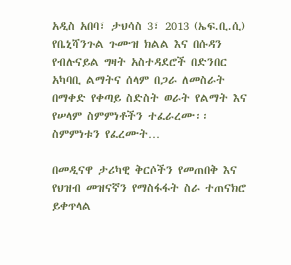አዲስ አበባ፣ ታህሳስ 3፣ 2013 (ኤፍ.ቢ.ሲ) የቤኒሻንጉል ጉሙዝ ክልል እና በሱዳን የብሉናይል ግዛት አስተዳደሮች በድንበር አካባቢ ልማትና ሰላም በጋራ ለመስራት በማቀድ የቀጣይ ስድስት ወራት የልማት እና የሠላም ስምምነቶችን ተፈራረሙ፡፡ ስምምነቱን የፈረሙት…

በመዲናዋ ታሪካዊ ቅርሶችን የመጠበቅ እና የህዝብ መዝናኛን የማስፋፋት ስራ ተጠናክሮ ይቀጥላል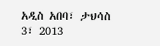አዲስ አበባ፣ ታህሳስ 3፣ 2013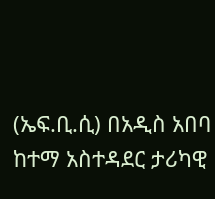(ኤፍ.ቢ.ሲ) በአዲስ አበባ ከተማ አስተዳደር ታሪካዊ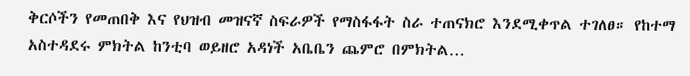ቅርሶችን የመጠበቅ እና የህዝብ መዝናኛ ስፍራዎች የማስፋፋት ስራ ተጠናክሮ እንደሚቀጥል ተገለፀ። የከተማ አስተዳደሩ ምክትል ከንቲባ ወይዘሮ አዳነች አቤቤን ጨምሮ በምክትል…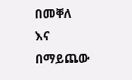በመቐለ እና በማይጨው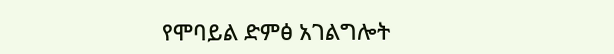የሞባይል ድምፅ አገልግሎት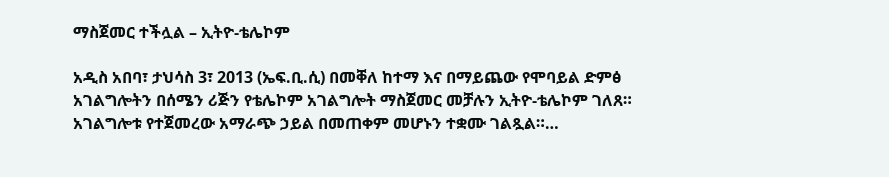ማስጀመር ተችሏል – ኢትዮ-ቴሌኮም

አዲስ አበባ፣ ታህሳስ 3፣ 2013 (ኤፍ.ቢ.ሲ) በመቐለ ከተማ እና በማይጨው የሞባይል ድምፅ አገልግሎትን በሰሜን ሪጅን የቴሌኮም አገልግሎት ማስጀመር መቻሉን ኢትዮ-ቴሌኮም ገለጸ። አገልግሎቱ የተጀመረው አማራጭ ኃይል በመጠቀም መሆኑን ተቋሙ ገልጿል።…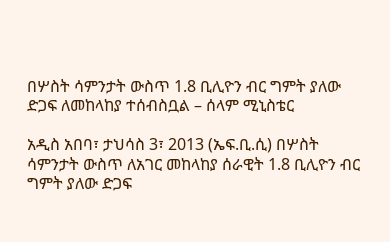በሦስት ሳምንታት ውስጥ 1.8 ቢሊዮን ብር ግምት ያለው ድጋፍ ለመከላከያ ተሰብስቧል – ሰላም ሚኒስቴር

አዲስ አበባ፣ ታህሳስ 3፣ 2013 (ኤፍ.ቢ.ሲ) በሦስት ሳምንታት ውስጥ ለአገር መከላከያ ሰራዊት 1.8 ቢሊዮን ብር ግምት ያለው ድጋፍ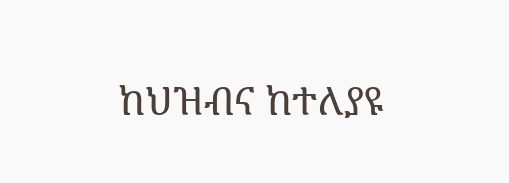ከህዝብና ከተለያዩ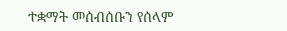ተቋማት መሰብሰቡን የሰላም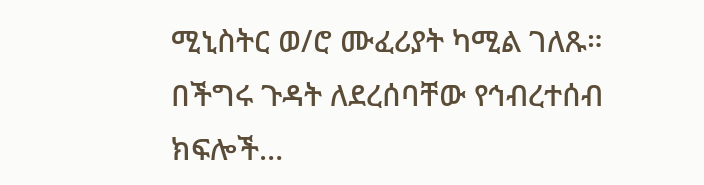ሚኒስትር ወ/ሮ ሙፈሪያት ካሚል ገለጹ። በችግሩ ጉዳት ለደረሰባቸው የኅብረተሰብ ክፍሎች…